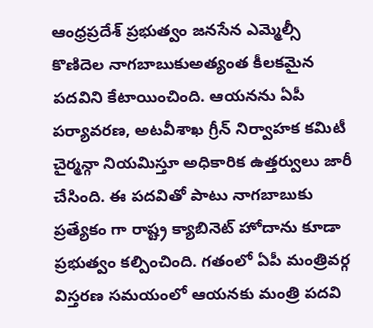ఆంధ్రప్రదేశ్ ప్రభుత్వం జనసేన ఎమ్మెల్సీ కొణిదెల నాగబాబుకుఅత్యంత కీలకమైన పదవిని కేటాయించింది. ఆయనను ఏపీ పర్యావరణ, అటవీశాఖ గ్రీన్ నిర్వాహక కమిటీ చైర్మన్గా నియమిస్తూ అధికారిక ఉత్తర్వులు జారీ చేసింది. ఈ పదవితో పాటు నాగబాబుకు ప్రత్యేకం గా రాష్ట్ర క్యాబినెట్ హోదాను కూడా ప్రభుత్వం కల్పించింది. గతంలో ఏపీ మంత్రివర్గ విస్తరణ సమయంలో ఆయనకు మంత్రి పదవి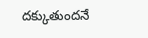దక్కుతుందనే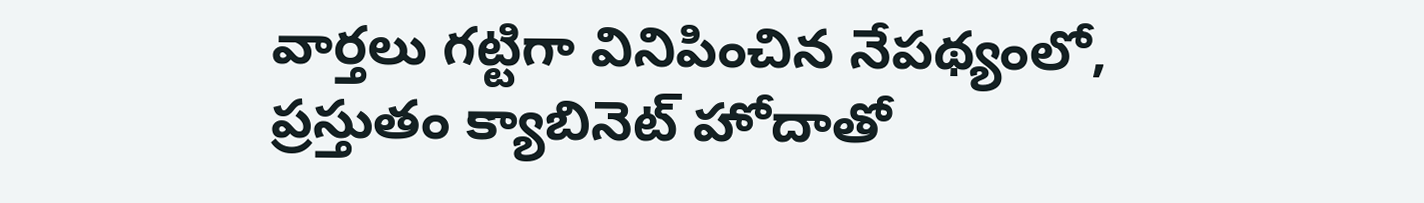వార్తలు గట్టిగా వినిపించిన నేపథ్యంలో, ప్రస్తుతం క్యాబినెట్ హోదాతో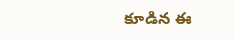కూడిన ఈ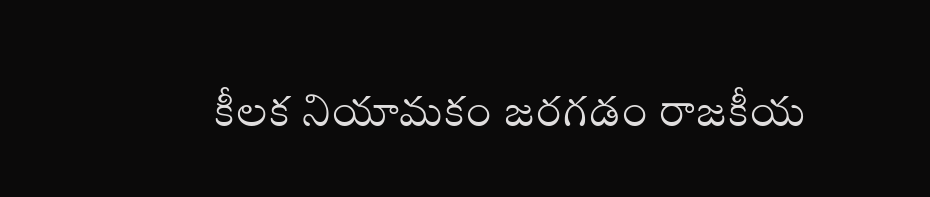కీలక నియామకం జరగడం రాజకీయ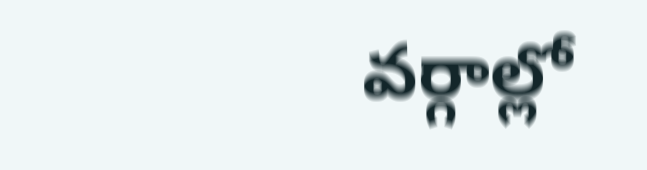వర్గాల్లో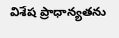విశేష ప్రాధాన్యతను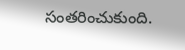సంతరించుకుంది.